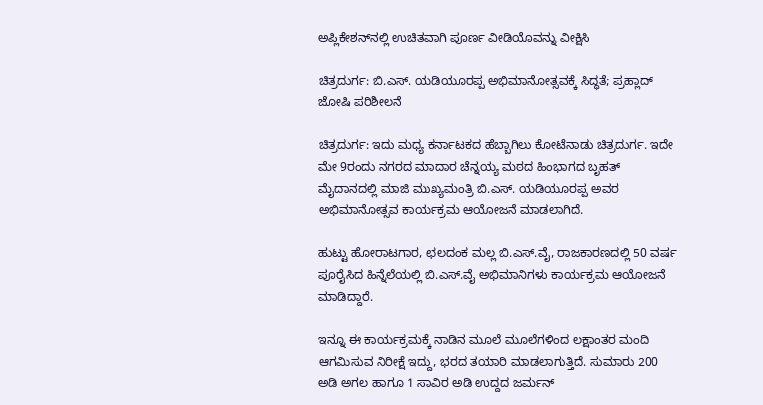ಅಪ್ಲಿಕೇಶನ್‌ನಲ್ಲಿ ಉಚಿತವಾಗಿ ಪೂರ್ಣ ವೀಡಿಯೊವನ್ನು ವೀಕ್ಷಿಸಿ

ಚಿತ್ರದುರ್ಗ: ಬಿ.ಎಸ್. ಯಡಿಯೂರಪ್ಪ ಅಭಿಮಾನೋತ್ಸವಕ್ಕೆ ಸಿದ್ಧತೆ; ಪ್ರಹ್ಲಾದ್ ಜೋಷಿ ಪರಿಶೀಲನೆ

ಚಿತ್ರದುರ್ಗ: ಇದು ಮಧ್ಯ ಕರ್ನಾಟಕದ ಹೆಬ್ಬಾಗಿಲು ಕೋಟೆನಾಡು ಚಿತ್ರದುರ್ಗ. ಇದೇ ಮೇ 9ರಂದು ನಗರದ ಮಾದಾರ ಚೆನ್ನಯ್ಯ ಮಠದ ಹಿಂಭಾಗದ ಬೃಹತ್ ಮೈದಾನದಲ್ಲಿ ಮಾಜಿ ಮುಖ್ಯಮಂತ್ರಿ ಬಿ.ಎಸ್. ಯಡಿಯೂರಪ್ಪ ಅವರ ಅಭಿಮಾನೋತ್ಸವ ಕಾರ್ಯಕ್ರಮ ಆಯೋಜನೆ ಮಾಡಲಾಗಿದೆ.

ಹುಟ್ಟು ಹೋರಾಟಗಾರ, ಛಲದಂಕ ಮಲ್ಲ ಬಿ.ಎಸ್.ವೈ, ರಾಜಕಾರಣದಲ್ಲಿ 50 ವರ್ಷ ಪೂರೈಸಿದ ಹಿನ್ನೆಲೆಯಲ್ಲಿ ಬಿ.ಎಸ್.ವೈ ಅಭಿಮಾನಿಗಳು ಕಾರ್ಯಕ್ರಮ ಆಯೋಜನೆ ಮಾಡಿದ್ದಾರೆ.

ಇನ್ನೂ ಈ ಕಾರ್ಯಕ್ರಮಕ್ಕೆ ನಾಡಿನ ಮೂಲೆ ಮೂಲೆಗಳಿಂದ ಲಕ್ಷಾಂತರ ಮಂದಿ ಆಗಮಿಸುವ ನಿರೀಕ್ಷೆ ಇದ್ದು, ಭರದ ತಯಾರಿ ಮಾಡಲಾಗುತ್ತಿದೆ. ಸುಮಾರು 200 ಅಡಿ ಅಗಲ ಹಾಗೂ 1 ಸಾವಿರ ಅಡಿ ಉದ್ದದ ಜರ್ಮನ್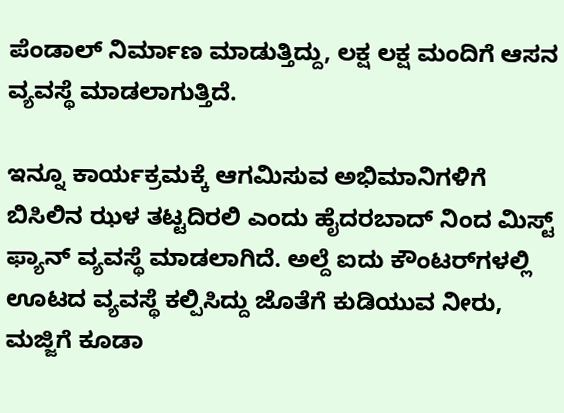ಪೆಂಡಾಲ್ ನಿರ್ಮಾಣ ಮಾಡುತ್ತಿದ್ದು, ಲಕ್ಷ ಲಕ್ಷ ಮಂದಿಗೆ ಆಸನ ವ್ಯವಸ್ಥೆ ಮಾಡಲಾಗುತ್ತಿದೆ.

ಇನ್ನೂ ಕಾರ್ಯಕ್ರಮಕ್ಕೆ ಆಗಮಿಸುವ ಅಭಿಮಾನಿಗಳಿಗೆ ಬಿಸಿಲಿನ ಝಳ ತಟ್ಟದಿರಲಿ ಎಂದು ಹೈದರಬಾದ್ ನಿಂದ ಮಿಸ್ಟ್ ಫ್ಯಾನ್ ವ್ಯವಸ್ಥೆ ಮಾಡಲಾಗಿದೆ. ಅಲ್ದೆ ಐದು ಕೌಂಟರ್‌ಗಳಲ್ಲಿ ಊಟದ ವ್ಯವಸ್ಥೆ ಕಲ್ಪಿಸಿದ್ದು ಜೊತೆಗೆ ಕುಡಿಯುವ ನೀರು, ಮಜ್ಜಿಗೆ ಕೂಡಾ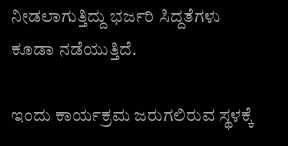ನೀಡಲಾಗುತ್ತಿದ್ದು ಭರ್ಜರಿ ಸಿದ್ದತೆಗಳು ಕೂಡಾ ನಡೆಯುತ್ತಿದೆ.

ಇಂದು ಕಾರ್ಯಕ್ರಮ ಜರುಗಲಿರುವ ಸ್ಥಳಕ್ಕೆ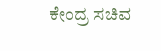ಕೇಂದ್ರ ಸಚಿವ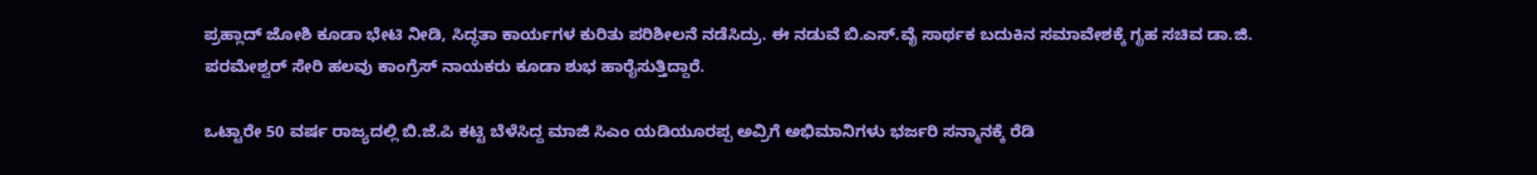ಪ್ರಹ್ಲಾದ್ ಜೋಶಿ ಕೂಡಾ ಭೇಟಿ ನೀಡಿ, ಸಿದ್ಧತಾ ಕಾರ್ಯಗಳ ಕುರಿತು ಪರಿಶೀಲನೆ ನಡೆಸಿದ್ರು. ಈ ನಡುವೆ ಬಿ.ಎಸ್.ವೈ ಸಾರ್ಥಕ ಬದುಕಿನ ಸಮಾವೇಶಕ್ಕೆ ಗೃಹ ಸಚಿವ ಡಾ.ಜಿ. ಪರಮೇಶ್ವರ್ ಸೇರಿ ಹಲವು ಕಾಂಗ್ರೆಸ್ ನಾಯಕರು ಕೂಡಾ ಶುಭ ಹಾರೈಸುತ್ತಿದ್ದಾರೆ.

ಒಟ್ಟಾರೇ 50 ವರ್ಷ ರಾಜ್ಯದಲ್ಲಿ ಬಿ.ಜೆ.ಪಿ ಕಟ್ಟಿ ಬೆಳೆಸಿದ್ದ ಮಾಜಿ ಸಿಎಂ ಯಡಿಯೂರಪ್ಪ ಅವ್ರಿಗೆ ಅಭಿಮಾನಿಗಳು ಭರ್ಜರಿ ಸನ್ಮಾನಕ್ಕೆ ರೆಡಿ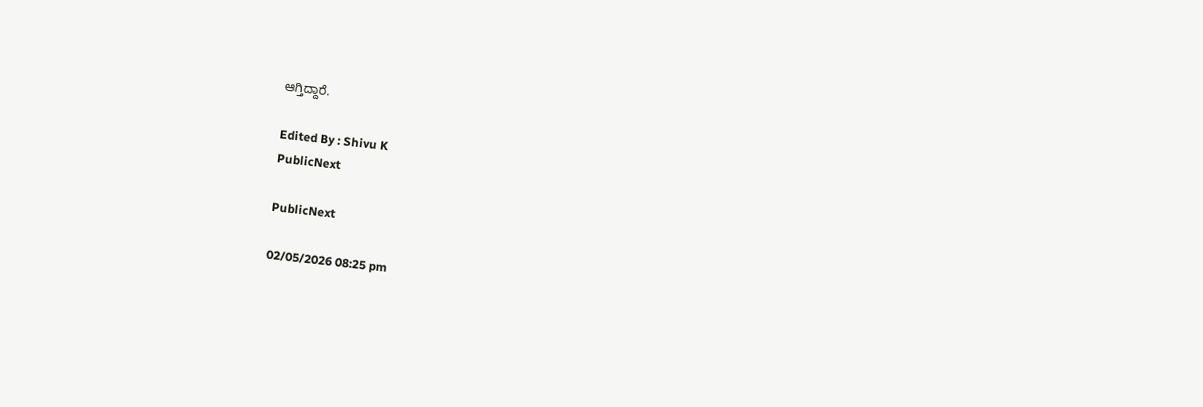ಆಗ್ತಿದ್ದಾರೆ.

Edited By : Shivu K
PublicNext

PublicNext

02/05/2026 08:25 pm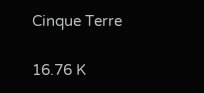Cinque Terre

16.76 K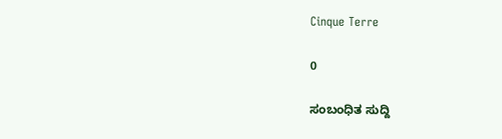Cinque Terre

0

ಸಂಬಂಧಿತ ಸುದ್ದಿ